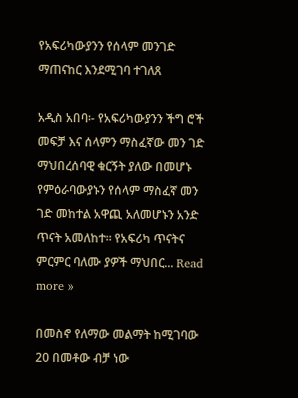የአፍሪካውያንን የሰላም መንገድ ማጠናከር እንደሚገባ ተገለጸ

አዲስ አበባ፡- የአፍሪካውያንን ችግ ሮች መፍቻ እና ሰላምን ማስፈኛው መን ገድ ማህበረሰባዊ ቁርኝት ያለው በመሆኑ የምዕራባውያኑን የሰላም ማስፈኛ መን ገድ መከተል አዋጪ አለመሆኑን አንድ ጥናት አመለከተ። የአፍሪካ ጥናትና ምርምር ባለሙ ያዎች ማህበር... Read more »

በመስኖ የለማው መልማት ከሚገባው 20 በመቶው ብቻ ነው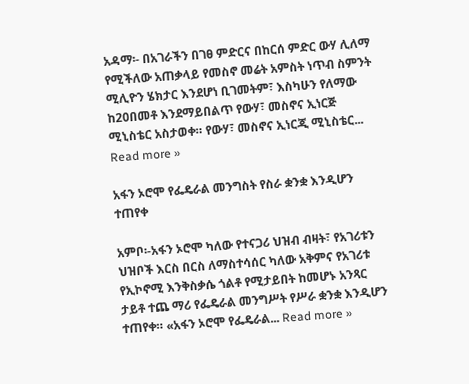አዳማ፡- በአገራችን በገፀ ምድርና በከርሰ ምድር ውሃ ሊለማ የሚችለው አጠቃላይ የመስኖ መሬት አምስት ነጥብ ስምንት ሚሊዮን ሄክታር እንደሆነ ቢገመትም፣ እስካሁን የለማው ከ20በመቶ እንደማይበልጥ የውሃ፣ መስኖና ኢነርጅ ሚኒስቴር አስታወቀ። የውሃ፣ መስኖና ኢነርጂ ሚኒስቴር... Read more »

አፋን ኦሮሞ የፌዴራል መንግስት የስራ ቋንቋ እንዲሆን ተጠየቀ

አምቦ፡-አፋን ኦሮሞ ካለው የተናጋሪ ህዝብ ብዛት፣ የአገሪቱን ህዝቦች እርስ በርስ ለማስተሳሰር ካለው አቅምና የአገሪቱ የኢኮኖሚ እንቅስቃሴ ጎልቶ የሚታይበት ከመሆኑ አንጻር ታይቶ ተጨ ማሪ የፌዴራል መንግሥት የሥራ ቋንቋ እንዲሆን ተጠየቀ። «አፋን ኦሮሞ የፌዴራል... Read more »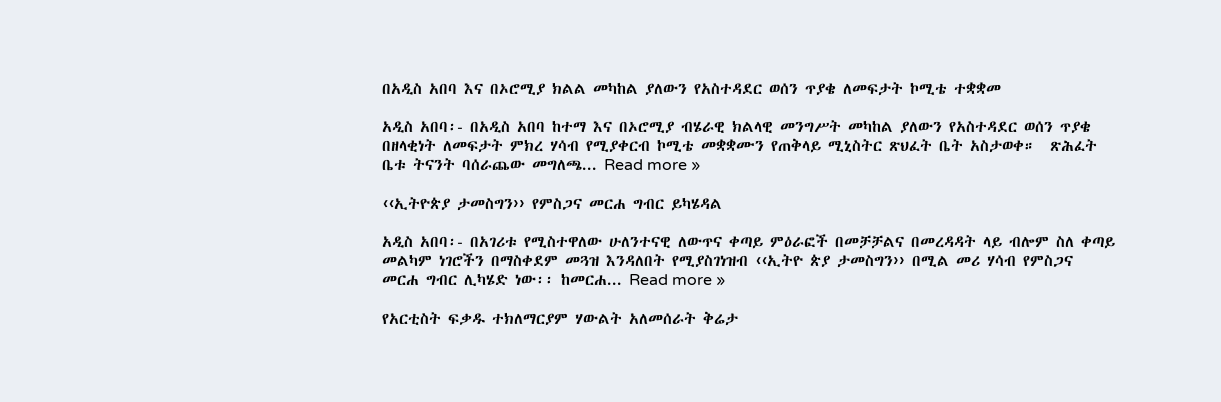በአዲስ አበባ እና በኦሮሚያ ክልል መካከል ያለውን የአስተዳደር ወሰን ጥያቄ ለመፍታት ኮሚቴ ተቋቋመ

አዲስ አበባ፡- በአዲስ አበባ ከተማ እና በኦሮሚያ ብሄራዊ ክልላዊ መንግሥት መካከል ያለውን የአስተዳደር ወሰን ጥያቄ በዘላቂነት ለመፍታት ምክረ ሃሳብ የሚያቀርብ ኮሚቴ መቋቋሙን የጠቅላይ ሚኒስትር ጽህፈት ቤት አስታወቀ።  ጽሕፈት ቤቱ ትናንት ባሰራጨው መግለጫ... Read more »

‹‹ኢትዮጵያ ታመስግን›› የምስጋና መርሐ ግብር ይካሄዳል

አዲስ አበባ፡- በአገሪቱ የሚስተዋለው ሁለንተናዊ ለውጥና ቀጣይ ምዕራፎች በመቻቻልና በመረዳዳት ላይ ብሎም ስለ ቀጣይ መልካም ነገሮችን በማስቀደም መጓዝ እንዳለበት የሚያስገነዝብ ‹‹ኢትዮ ጵያ ታመስግን›› በሚል መሪ ሃሳብ የምስጋና መርሐ ግብር ሊካሄድ ነው፡፡ ከመርሐ... Read more »

የአርቲስት ፍቃዱ ተክለማርያም ሃውልት አለመሰራት ቅሬታ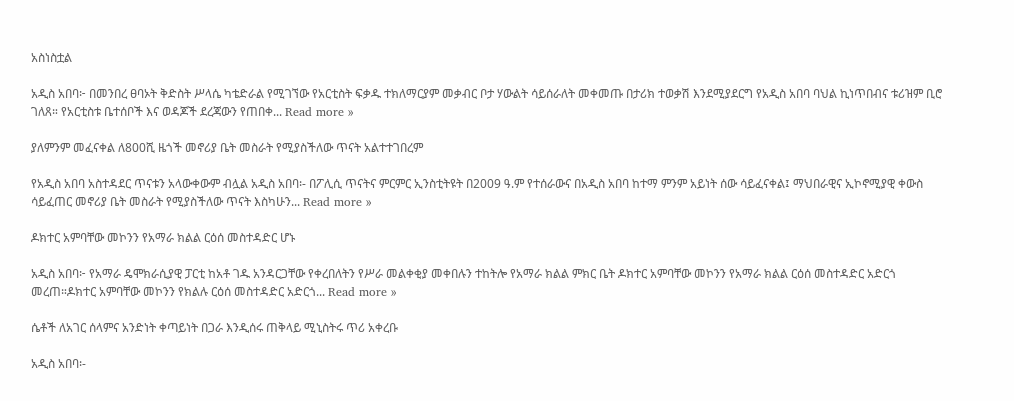አስነስቷል

አዲስ አበባ፦ በመንበረ ፀባኦት ቅድስት ሥላሴ ካቴድራል የሚገኘው የአርቲስት ፍቃዱ ተክለማርያም መቃብር ቦታ ሃውልት ሳይሰራለት መቀመጡ በታሪክ ተወቃሽ እንደሚያደርግ የአዲስ አበባ ባህል ኪነጥበብና ቱሪዝም ቢሮ ገለጸ። የአርቲስቱ ቤተሰቦች እና ወዳጆች ደረጃውን የጠበቀ... Read more »

ያለምንም መፈናቀል ለ800ሺ ዜጎች መኖሪያ ቤት መስራት የሚያስችለው ጥናት አልተተገበረም

የአዲስ አበባ አስተዳደር ጥናቱን አላውቀውም ብሏል አዲስ አበባ፡- በፖሊሲ ጥናትና ምርምር ኢንስቲትዩት በ2009 ዓ.ም የተሰራውና በአዲስ አበባ ከተማ ምንም አይነት ሰው ሳይፈናቀል፤ ማህበራዊና ኢኮኖሚያዊ ቀውስ ሳይፈጠር መኖሪያ ቤት መስራት የሚያስችለው ጥናት እስካሁን... Read more »

ዶክተር አምባቸው መኮንን የአማራ ክልል ርዕሰ መስተዳድር ሆኑ

አዲስ አበባ፦ የአማራ ዴሞክራሲያዊ ፓርቲ ከአቶ ገዱ አንዳርጋቸው የቀረበለትን የሥራ መልቀቂያ መቀበሉን ተከትሎ የአማራ ክልል ምክር ቤት ዶክተር አምባቸው መኮንን የአማራ ክልል ርዕሰ መስተዳድር አድርጎ መረጠ።ዶክተር አምባቸው መኮንን የክልሉ ርዕሰ መስተዳድር አድርጎ... Read more »

ሴቶች ለአገር ሰላምና አንድነት ቀጣይነት በጋራ እንዲሰሩ ጠቅላይ ሚኒስትሩ ጥሪ አቀረቡ

አዲስ አበባ፡-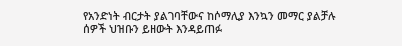የአንድነት ብርታት ያልገባቸውና ከሶማሊያ እንኳን መማር ያልቻሉ ሰዎች ህዝቡን ይዘውት እንዳይጠፉ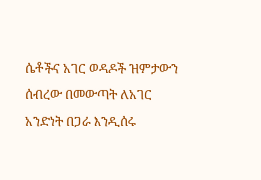ሴቶችና አገር ወዳዶች ዝምታውን ሰብረው በመውጣት ለአገር አንድነት በጋራ እንዲሰሩ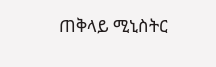ጠቅላይ ሚኒስትር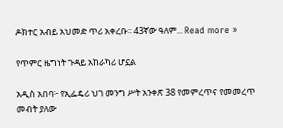ዶክተር አብይ አህመድ ጥሪ አቀረቡ፡፡ 43ኛው ዓለም... Read more »

የጥምር ዜግነት ጉዳይ አከራካሪ ሆኗል

አዲስ አበባ፦ የኢፌዴሪ ህገ መንግ ሥት አንቀጽ 38 የመምረጥና የመመረጥ መብት ያለው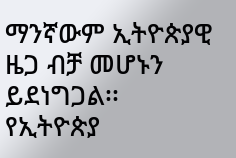ማንኛውም ኢትዮጵያዊ ዜጋ ብቻ መሆኑን ይደነግጋል፡፡ የኢትዮጵያ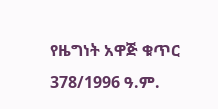የዜግነት አዋጅ ቁጥር 378/1996 ዓ.ም.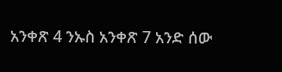አንቀጽ 4 ንኡስ አንቀጽ 7 አንድ ሰው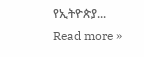የኢትዮጵያ... Read more »